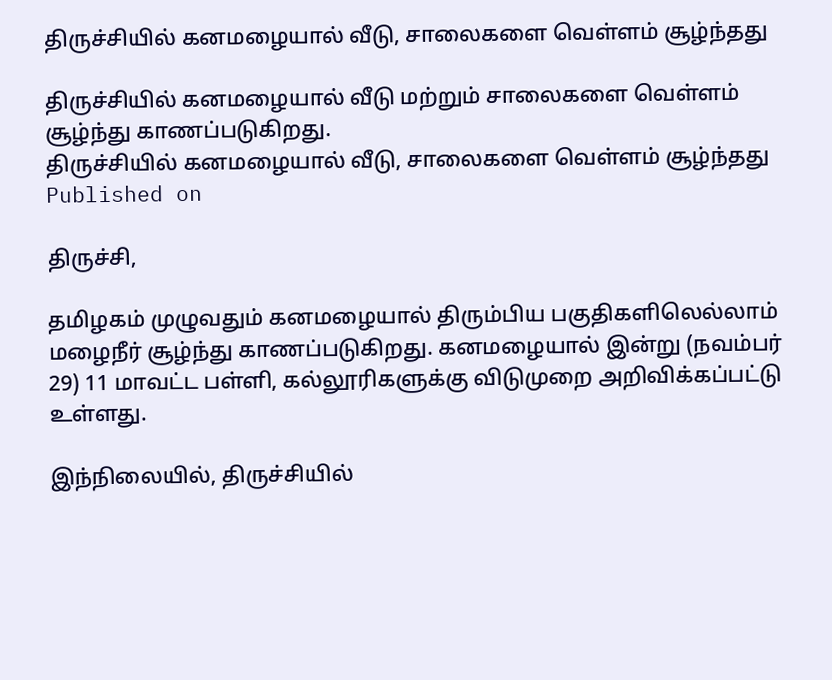திருச்சியில் கனமழையால் வீடு, சாலைகளை வெள்ளம் சூழ்ந்தது

திருச்சியில் கனமழையால் வீடு மற்றும் சாலைகளை வெள்ளம் சூழ்ந்து காணப்படுகிறது.
திருச்சியில் கனமழையால் வீடு, சாலைகளை வெள்ளம் சூழ்ந்தது
Published on

திருச்சி,

தமிழகம் முழுவதும் கனமழையால் திரும்பிய பகுதிகளிலெல்லாம் மழைநீர் சூழ்ந்து காணப்படுகிறது. கனமழையால் இன்று (நவம்பர் 29) 11 மாவட்ட பள்ளி, கல்லூரிகளுக்கு விடுமுறை அறிவிக்கப்பட்டு உள்ளது.

இந்நிலையில், திருச்சியில்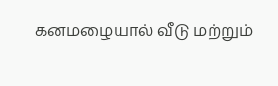கனமழையால் வீடு மற்றும்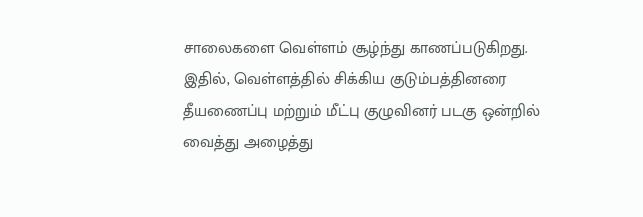சாலைகளை வெள்ளம் சூழ்ந்து காணப்படுகிறது. இதில், வெள்ளத்தில் சிக்கிய குடும்பத்தினரை தீயணைப்பு மற்றும் மீட்பு குழுவினர் படகு ஒன்றில் வைத்து அழைத்து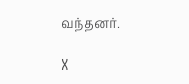வந்தனர்.

X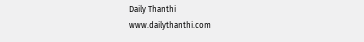Daily Thanthi
www.dailythanthi.com